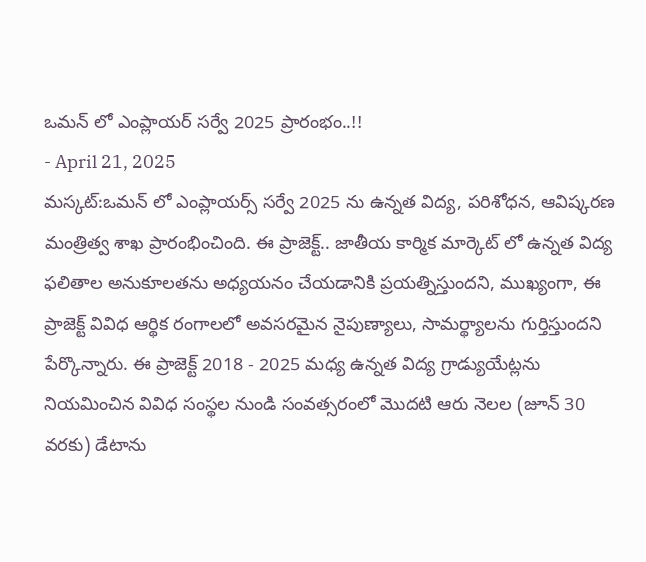ఒమన్ లో ఎంప్లాయర్ సర్వే 2025 ప్రారంభం..!!
- April 21, 2025
మస్కట్:ఒమన్ లో ఎంప్లాయర్స్ సర్వే 2025 ను ఉన్నత విద్య, పరిశోధన, ఆవిష్కరణ మంత్రిత్వ శాఖ ప్రారంభించింది. ఈ ప్రాజెక్ట్.. జాతీయ కార్మిక మార్కెట్ లో ఉన్నత విద్య ఫలితాల అనుకూలతను అధ్యయనం చేయడానికి ప్రయత్నిస్తుందని, ముఖ్యంగా, ఈ ప్రాజెక్ట్ వివిధ ఆర్థిక రంగాలలో అవసరమైన నైపుణ్యాలు, సామర్థ్యాలను గుర్తిస్తుందని పేర్కొన్నారు. ఈ ప్రాజెక్ట్ 2018 - 2025 మధ్య ఉన్నత విద్య గ్రాడ్యుయేట్లను నియమించిన వివిధ సంస్థల నుండి సంవత్సరంలో మొదటి ఆరు నెలల (జూన్ 30 వరకు) డేటాను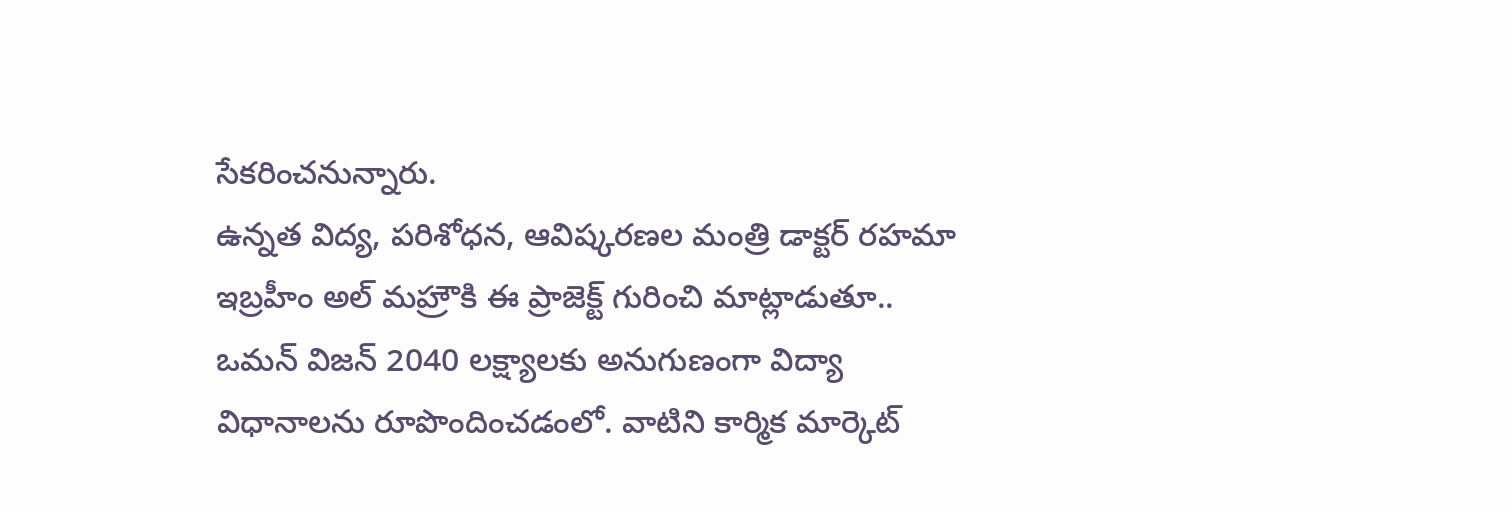సేకరించనున్నారు.
ఉన్నత విద్య, పరిశోధన, ఆవిష్కరణల మంత్రి డాక్టర్ రహమా ఇబ్రహీం అల్ మహ్రౌకి ఈ ప్రాజెక్ట్ గురించి మాట్లాడుతూ.. ఒమన్ విజన్ 2040 లక్ష్యాలకు అనుగుణంగా విద్యా విధానాలను రూపొందించడంలో. వాటిని కార్మిక మార్కెట్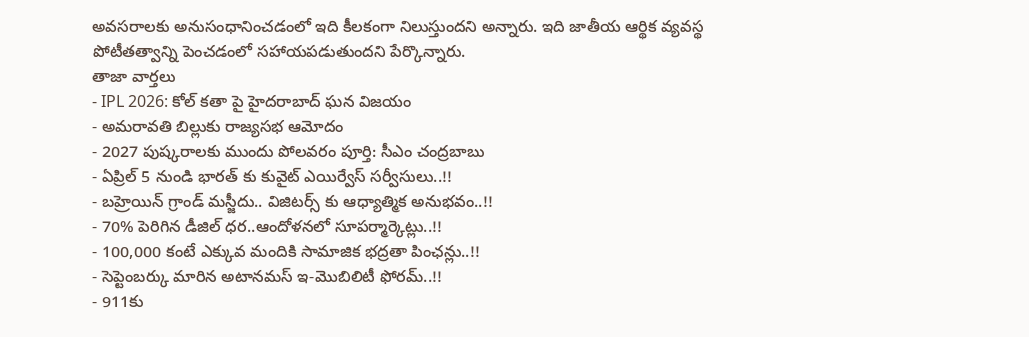అవసరాలకు అనుసంధానించడంలో ఇది కీలకంగా నిలుస్తుందని అన్నారు. ఇది జాతీయ ఆర్థిక వ్యవస్థ పోటీతత్వాన్ని పెంచడంలో సహాయపడుతుందని పేర్కొన్నారు.
తాజా వార్తలు
- IPL 2026: కోల్ కతా పై హైదరాబాద్ ఘన విజయం
- అమరావతి బిల్లుకు రాజ్యసభ ఆమోదం
- 2027 పుష్కరాలకు ముందు పోలవరం పూర్తి: సీఎం చంద్రబాబు
- ఏప్రిల్ 5 నుండి భారత్ కు కువైట్ ఎయిర్వేస్ సర్వీసులు..!!
- బహ్రెయిన్ గ్రాండ్ మస్జీదు.. విజిటర్స్ కు ఆధ్యాత్మిక అనుభవం..!!
- 70% పెరిగిన డీజిల్ ధర..ఆందోళనలో సూపర్మార్కెట్లు..!!
- 100,000 కంటే ఎక్కువ మందికి సామాజిక భద్రతా పింఛన్లు..!!
- సెప్టెంబర్కు మారిన అటానమస్ ఇ-మొబిలిటీ ఫోరమ్..!!
- 911కు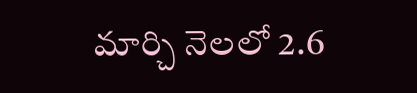మార్చి నెలలో 2.6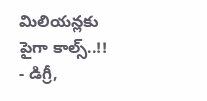మిలియన్లకు పైగా కాల్స్..!!
- డిగ్రీ,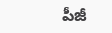పీజీ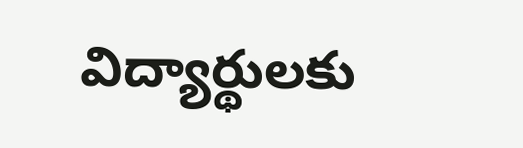విద్యార్థులకు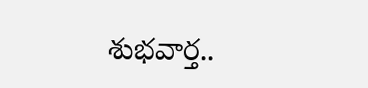శుభవార్త..